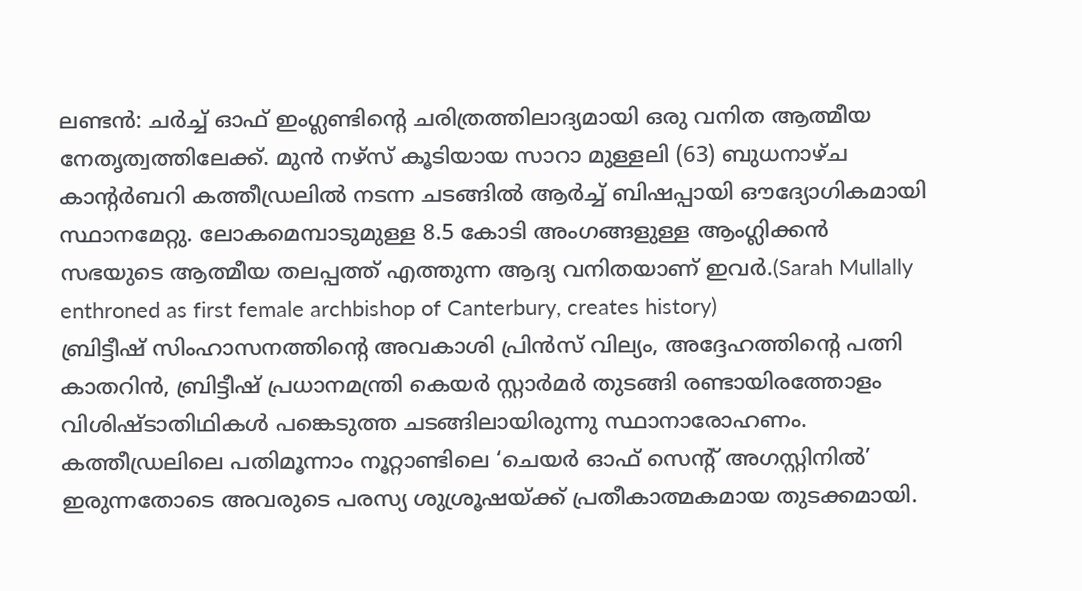ലണ്ടൻ: ചർച്ച് ഓഫ് ഇംഗ്ലണ്ടിന്റെ ചരിത്രത്തിലാദ്യമായി ഒരു വനിത ആത്മീയ നേതൃത്വത്തിലേക്ക്. മുൻ നഴ്സ് കൂടിയായ സാറാ മുള്ളലി (63) ബുധനാഴ്ച കാന്റർബറി കത്തീഡ്രലിൽ നടന്ന ചടങ്ങിൽ ആർച്ച് ബിഷപ്പായി ഔദ്യോഗികമായി സ്ഥാനമേറ്റു. ലോകമെമ്പാടുമുള്ള 8.5 കോടി അംഗങ്ങളുള്ള ആംഗ്ലിക്കൻ സഭയുടെ ആത്മീയ തലപ്പത്ത് എത്തുന്ന ആദ്യ വനിതയാണ് ഇവർ.(Sarah Mullally enthroned as first female archbishop of Canterbury, creates history)
ബ്രിട്ടീഷ് സിംഹാസനത്തിന്റെ അവകാശി പ്രിൻസ് വില്യം, അദ്ദേഹത്തിന്റെ പത്നി കാതറിൻ, ബ്രിട്ടീഷ് പ്രധാനമന്ത്രി കെയർ സ്റ്റാർമർ തുടങ്ങി രണ്ടായിരത്തോളം വിശിഷ്ടാതിഥികൾ പങ്കെടുത്ത ചടങ്ങിലായിരുന്നു സ്ഥാനാരോഹണം. കത്തീഡ്രലിലെ പതിമൂന്നാം നൂറ്റാണ്ടിലെ ‘ചെയർ ഓഫ് സെന്റ് അഗസ്റ്റിനിൽ’ ഇരുന്നതോടെ അവരുടെ പരസ്യ ശുശ്രൂഷയ്ക്ക് പ്രതീകാത്മകമായ തുടക്കമായി.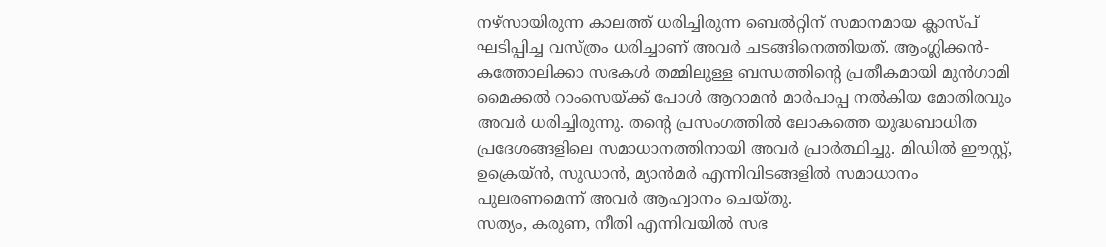നഴ്സായിരുന്ന കാലത്ത് ധരിച്ചിരുന്ന ബെൽറ്റിന് സമാനമായ ക്ലാസ്പ് ഘടിപ്പിച്ച വസ്ത്രം ധരിച്ചാണ് അവർ ചടങ്ങിനെത്തിയത്. ആംഗ്ലിക്കൻ-കത്തോലിക്കാ സഭകൾ തമ്മിലുള്ള ബന്ധത്തിന്റെ പ്രതീകമായി മുൻഗാമി മൈക്കൽ റാംസെയ്ക്ക് പോൾ ആറാമൻ മാർപാപ്പ നൽകിയ മോതിരവും അവർ ധരിച്ചിരുന്നു. തന്റെ പ്രസംഗത്തിൽ ലോകത്തെ യുദ്ധബാധിത പ്രദേശങ്ങളിലെ സമാധാനത്തിനായി അവർ പ്രാർത്ഥിച്ചു. മിഡിൽ ഈസ്റ്റ്, ഉക്രെയ്ൻ, സുഡാൻ, മ്യാൻമർ എന്നിവിടങ്ങളിൽ സമാധാനം പുലരണമെന്ന് അവർ ആഹ്വാനം ചെയ്തു.
സത്യം, കരുണ, നീതി എന്നിവയിൽ സഭ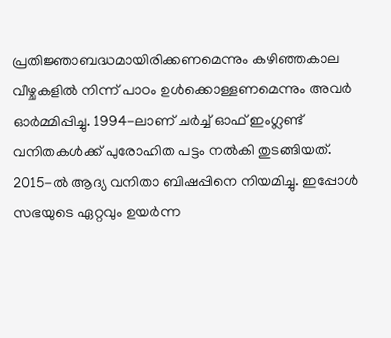പ്രതിജ്ഞാബദ്ധമായിരിക്കണമെന്നും കഴിഞ്ഞകാല വീഴ്ചകളിൽ നിന്ന് പാഠം ഉൾക്കൊള്ളണമെന്നും അവർ ഓർമ്മിപ്പിച്ചു. 1994-ലാണ് ചർച്ച് ഓഫ് ഇംഗ്ലണ്ട് വനിതകൾക്ക് പുരോഹിത പട്ടം നൽകി തുടങ്ങിയത്. 2015-ൽ ആദ്യ വനിതാ ബിഷപ്പിനെ നിയമിച്ചു. ഇപ്പോൾ സഭയുടെ ഏറ്റവും ഉയർന്ന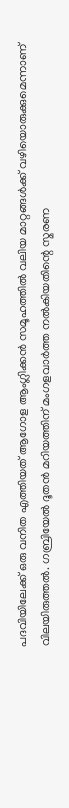പദവിയിലേക്ക് ഒരു വനിത എത്തിയത് ആഗോള ആംഗ്ലിക്കൻ സമൂഹത്തിൽ വലിയ മാറ്റങ്ങൾക്ക് വഴിയൊരുക്കുമെന്നാണ് വിലയിരുത്തൽ. ഗബ്രിയേൽ ദൂതൻ മറിയത്തിന് മംഗളവാർത്ത നൽകിയതിന്റെ സ്മരണ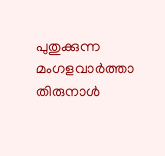പുതുക്കുന്ന മംഗളവാർത്താ തിരുനാൾ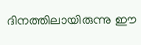ദിനത്തിലായിരുന്നു ഈ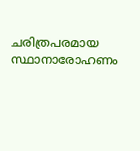ചരിത്രപരമായ സ്ഥാനാരോഹണം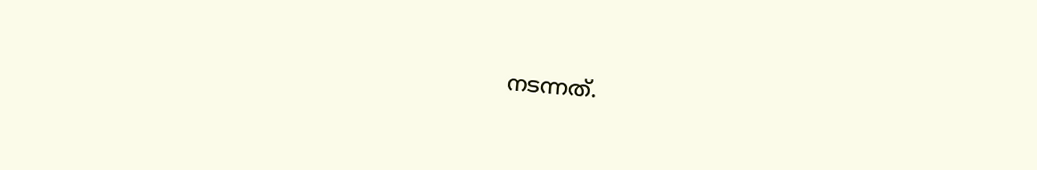നടന്നത്.